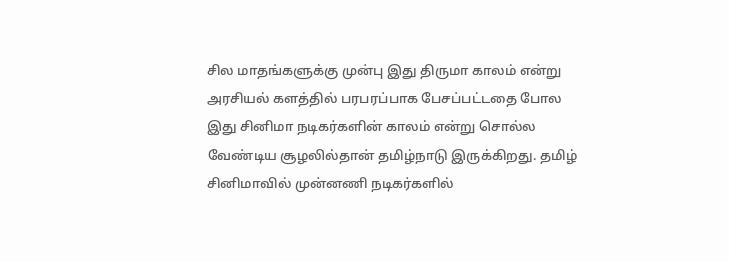சில மாதங்களுக்கு முன்பு இது திருமா காலம் என்று அரசியல் களத்தில் பரபரப்பாக பேசப்பட்டதை போல இது சினிமா நடிகர்களின் காலம் என்று சொல்ல வேண்டிய சூழலில்தான் தமிழ்நாடு இருக்கிறது. தமிழ் சினிமாவில் முன்னணி நடிகர்களில்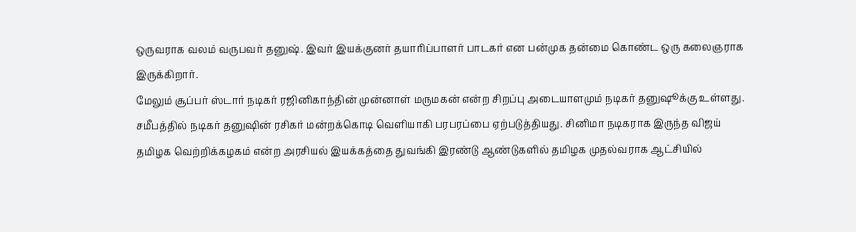ஒருவராக வலம் வருபவர் தனுஷ். இவர் இயக்குனர் தயாரிப்பாளர் பாடகர் என பன்முக தன்மை கொண்ட ஒரு கலைஞராக இருக்கிறார்.
மேலும் சூப்பர் ஸ்டார் நடிகர் ரஜினிகாந்தின் முன்னாள் மருமகன் என்ற சிறப்பு அடையாளமும் நடிகர் தனுஷூக்கு உள்ளது. சமீபத்தில் நடிகர் தனுஷின் ரசிகர் மன்றக்கொடி வெளியாகி பரபரப்பை ஏற்படுத்தியது. சினிமா நடிகராக இருந்த விஜய் தமிழக வெற்றிக்கழகம் என்ற அரசியல் இயக்கத்தை துவங்கி இரண்டு ஆண்டுகளில் தமிழக முதல்வராக ஆட்சியில்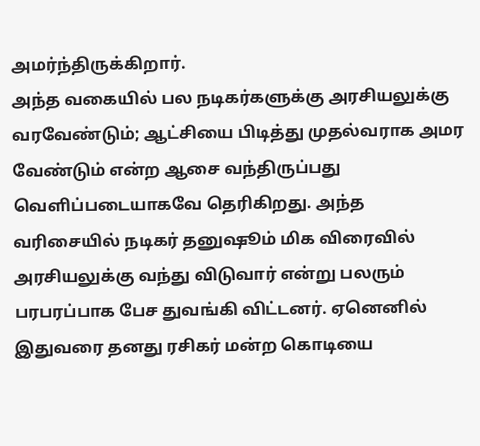அமர்ந்திருக்கிறார்.
அந்த வகையில் பல நடிகர்களுக்கு அரசியலுக்கு வரவேண்டும்; ஆட்சியை பிடித்து முதல்வராக அமர வேண்டும் என்ற ஆசை வந்திருப்பது வெளிப்படையாகவே தெரிகிறது. அந்த வரிசையில் நடிகர் தனுஷூம் மிக விரைவில் அரசியலுக்கு வந்து விடுவார் என்று பலரும் பரபரப்பாக பேச துவங்கி விட்டனர். ஏனெனில் இதுவரை தனது ரசிகர் மன்ற கொடியை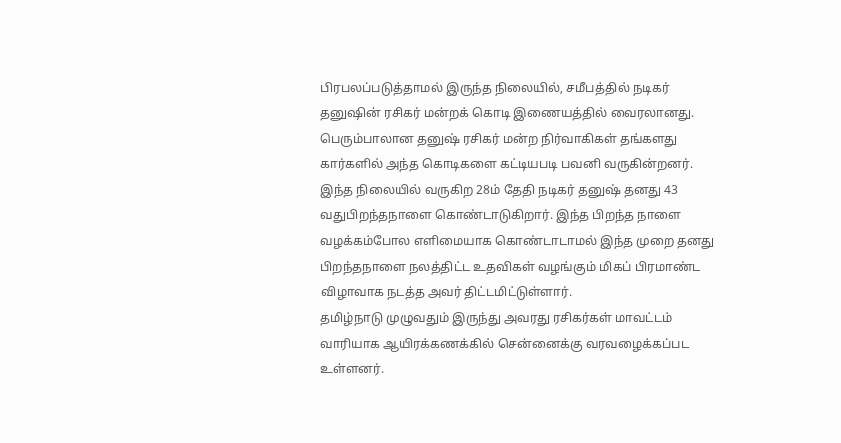பிரபலப்படுத்தாமல் இருந்த நிலையில், சமீபத்தில் நடிகர் தனுஷின் ரசிகர் மன்றக் கொடி இணையத்தில் வைரலானது.
பெரும்பாலான தனுஷ் ரசிகர் மன்ற நிர்வாகிகள் தங்களது கார்களில் அந்த கொடிகளை கட்டியபடி பவனி வருகின்றனர். இந்த நிலையில் வருகிற 28ம் தேதி நடிகர் தனுஷ் தனது 43 வதுபிறந்தநாளை கொண்டாடுகிறார். இந்த பிறந்த நாளை வழக்கம்போல எளிமையாக கொண்டாடாமல் இந்த முறை தனது பிறந்தநாளை நலத்திட்ட உதவிகள் வழங்கும் மிகப் பிரமாண்ட விழாவாக நடத்த அவர் திட்டமிட்டுள்ளார்.
தமிழ்நாடு முழுவதும் இருந்து அவரது ரசிகர்கள் மாவட்டம் வாரியாக ஆயிரக்கணக்கில் சென்னைக்கு வரவழைக்கப்பட உள்ளனர்.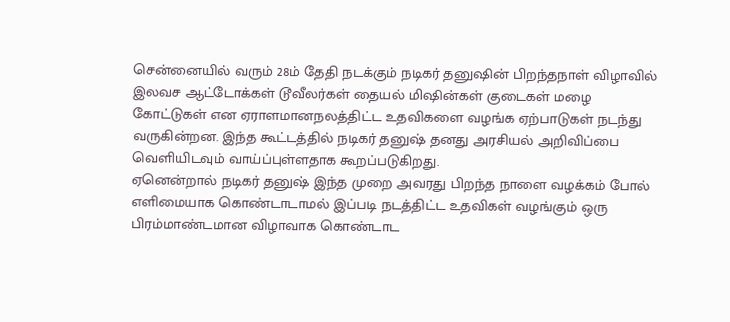சென்னையில் வரும் 28ம் தேதி நடக்கும் நடிகர் தனுஷின் பிறந்தநாள் விழாவில் இலவச ஆட்டோக்கள் டூவீலர்கள் தையல் மிஷின்கள் குடைகள் மழை கோட்டுகள் என ஏராளமானநலத்திட்ட உதவிகளை வழங்க ஏற்பாடுகள் நடந்து வருகின்றன. இந்த கூட்டத்தில் நடிகர் தனுஷ் தனது அரசியல் அறிவிப்பை வெளியிடவும் வாய்ப்புள்ளதாக கூறப்படுகிறது.
ஏனென்றால் நடிகர் தனுஷ் இந்த முறை அவரது பிறந்த நாளை வழக்கம் போல் எளிமையாக கொண்டாடாமல் இப்படி நடத்திட்ட உதவிகள் வழங்கும் ஒரு பிரம்மாண்டமான விழாவாக கொண்டாட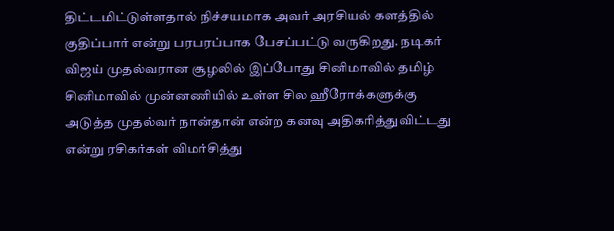திட்டமிட்டுள்ளதால் நிச்சயமாக அவர் அரசியல் களத்தில் குதிப்பார் என்று பரபரப்பாக பேசப்பட்டு வருகிறது. நடிகர் விஜய் முதல்வரான சூழலில் இப்போது சினிமாவில் தமிழ் சினிமாவில் முன்னணியில் உள்ள சில ஹீரோக்களுக்கு அடுத்த முதல்வர் நான்தான் என்ற கனவு அதிகரித்துவிட்டது என்று ரசிகர்கள் விமர்சித்து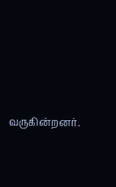வருகின்றனர்.